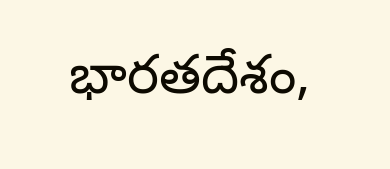భారతదేశం,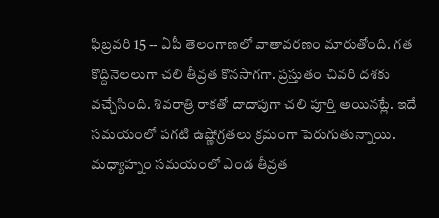ఫిబ్రవరి 15 -- ఏపీ తెలంగాణలో వాతావరణం మారుతోంది. గత కొద్దినెలలుగా చలి తీవ్రత కొనసాగగా. ప్రస్తుతం చివరి దశకు వచ్చేసింది. శివరాత్రి రాకతో దాదాపుగా చలి పూర్తి అయినట్లే. ఇదే సమయంలో పగటి ఉష్ణోగ్రతలు క్రమంగా పెరుగుతున్నాయి. మధ్యాహ్నం సమయంలో ఎండ తీవ్రత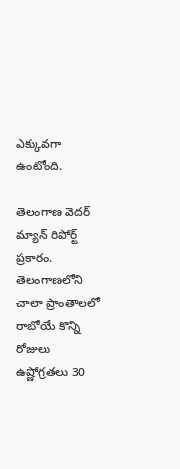ఎక్కువగా ఉంటోంది.

తెలంగాణ వెదర్ మ్యాన్ రిపోర్ట్ ప్రకారం. తెలంగాణలోని చాలా ప్రాంతాలలో రాబోయే కొన్ని రోజులు ఉష్ణోగ్రతలు 30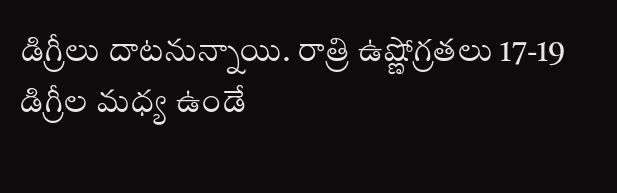డిగ్రీలు దాటనున్నాయి. రాత్రి ఉష్ణోగ్రతలు 17-19 డిగ్రీల మధ్య ఉండే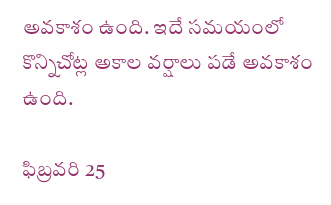అవకాశం ఉంది. ఇదే సమయంలో కొన్నిచోట్ల అకాల వర్షాలు పడే అవకాశం ఉంది.

ఫిబ్రవరి 25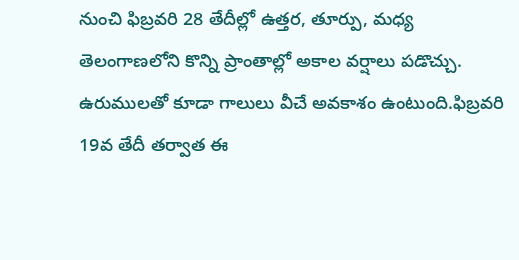నుంచి ఫిబ్రవరి 28 తేదీల్లో ఉత్తర, తూర్పు, మధ్య తెలంగాణలోని కొన్ని ప్రాంతాల్లో అకాల వర్షాలు పడొచ్చు. ఉరుములతో కూడా గాలులు వీచే అవకాశం ఉంటుంది.ఫిబ్రవరి 19వ తేదీ తర్వాత ఈ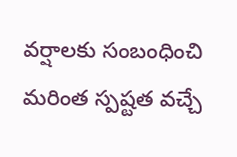వర్షాలకు సంబంధించి మరింత స్పష్టత వచ్చే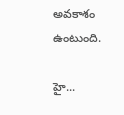అవకాశం ఉంటుంది.

హై...